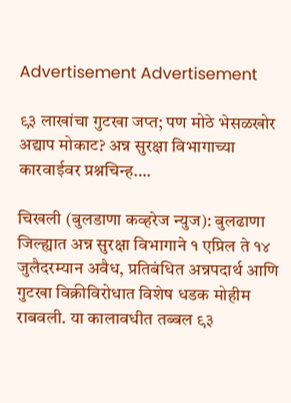Advertisement Advertisement

९३ लाखांचा गुटखा जप्त; पण मोठे भेसळखोर अद्याप मोकाट? अन्न सुरक्षा विभागाच्या कारवाईवर प्रश्नचिन्ह….

चिखली (बुलडाणा कव्हरेज न्युज): बुलढाणा जिल्ह्यात अन्न सुरक्षा विभागाने १ एप्रिल ते १४ जुलैदरम्यान अवैध, प्रतिबंधित अन्नपदार्थ आणि गुटखा विक्रीविरोधात विशेष धडक मोहीम राबवली. या कालावधीत तब्बल ९३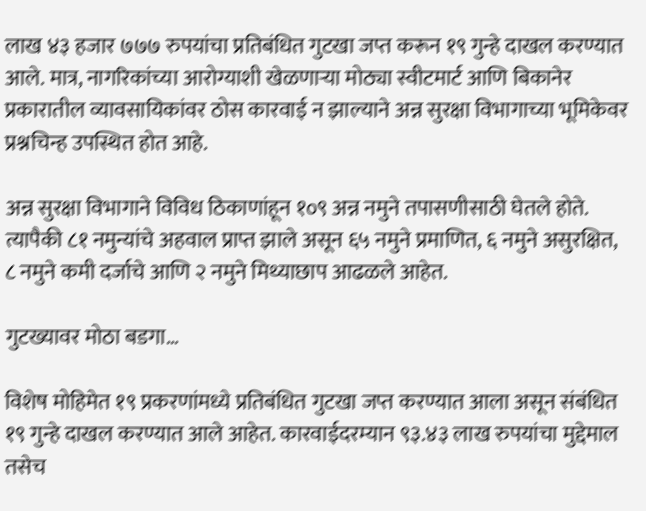लाख ४३ हजार ७७७ रुपयांचा प्रतिबंधित गुटखा जप्त करून १९ गुन्हे दाखल करण्यात आले. मात्र, नागरिकांच्या आरोग्याशी खेळणाऱ्या मोठ्या स्वीटमार्ट आणि बिकानेर प्रकारातील व्यावसायिकांवर ठोस कारवाई न झाल्याने अन्न सुरक्षा विभागाच्या भूमिकेवर प्रश्नचिन्ह उपस्थित होत आहे.

अन्न सुरक्षा विभागाने विविध ठिकाणांहून १०९ अन्न नमुने तपासणीसाठी घेतले होते. त्यापैकी ८१ नमुन्यांचे अहवाल प्राप्त झाले असून ६५ नमुने प्रमाणित, ६ नमुने असुरक्षित, ८ नमुने कमी दर्जाचे आणि २ नमुने मिथ्याछाप आढळले आहेत.

गुटख्यावर मोठा बडगा…

विशेष मोहिमेत १९ प्रकरणांमध्ये प्रतिबंधित गुटखा जप्त करण्यात आला असून संबंधित १९ गुन्हे दाखल करण्यात आले आहेत. कारवाईदरम्यान ९३.४३ लाख रुपयांचा मुद्देमाल तसेच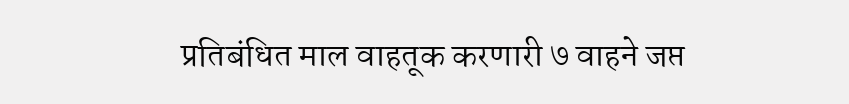प्रतिबंधित माल वाहतूक करणारी ७ वाहने जप्त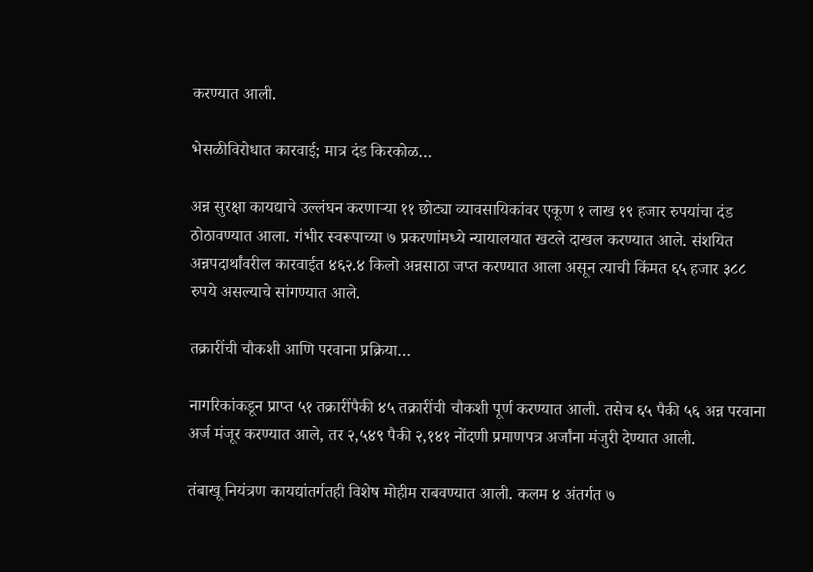करण्यात आली.

भेसळीविरोधात कारवाई; मात्र दंड किरकोळ…

अन्न सुरक्षा कायद्याचे उल्लंघन करणाऱ्या ११ छोट्या व्यावसायिकांवर एकूण १ लाख १९ हजार रुपयांचा दंड ठोठावण्यात आला. गंभीर स्वरूपाच्या ७ प्रकरणांमध्ये न्यायालयात खटले दाखल करण्यात आले. संशयित अन्नपदार्थांवरील कारवाईत ४६२.४ किलो अन्नसाठा जप्त करण्यात आला असून त्याची किंमत ६५ हजार ३८८ रुपये असल्याचे सांगण्यात आले.

तक्रारींची चौकशी आणि परवाना प्रक्रिया…

नागरिकांकडून प्राप्त ५१ तक्रारींपैकी ४५ तक्रारींची चौकशी पूर्ण करण्यात आली. तसेच ६५ पैकी ५६ अन्न परवाना अर्ज मंजूर करण्यात आले, तर २,५४९ पैकी २,१४१ नोंदणी प्रमाणपत्र अर्जांना मंजुरी देण्यात आली.

तंबाखू नियंत्रण कायद्यांतर्गतही विशेष मोहीम राबवण्यात आली. कलम ४ अंतर्गत ७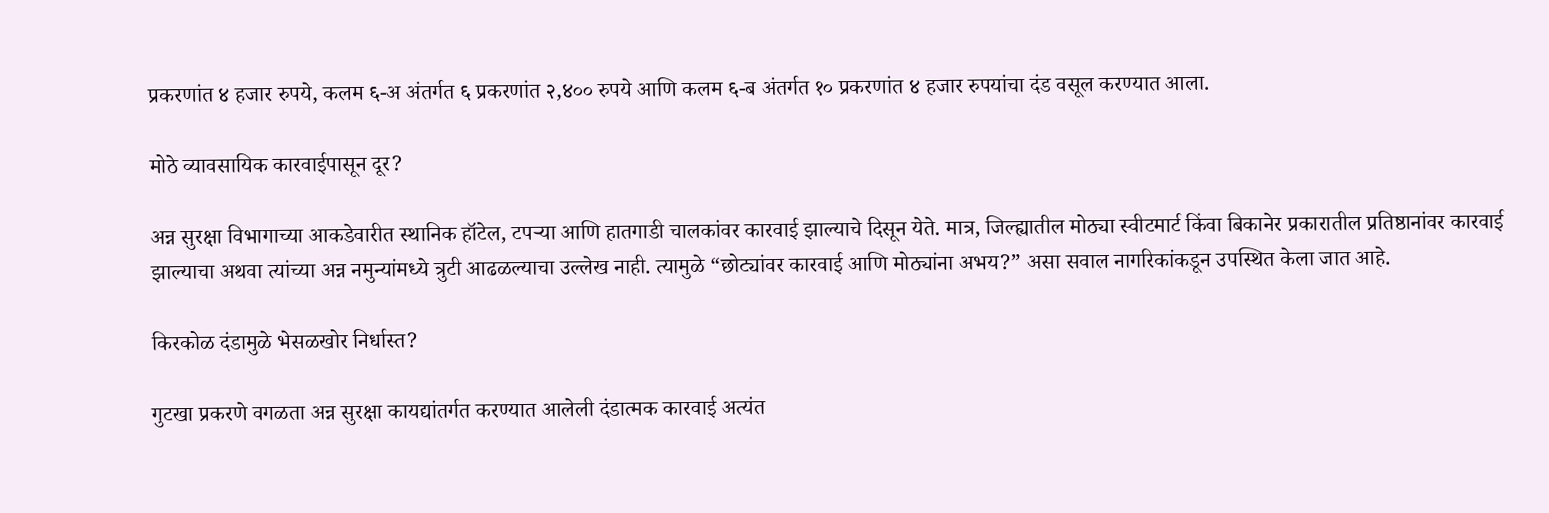प्रकरणांत ४ हजार रुपये, कलम ६-अ अंतर्गत ६ प्रकरणांत २,४०० रुपये आणि कलम ६-ब अंतर्गत १० प्रकरणांत ४ हजार रुपयांचा दंड वसूल करण्यात आला.

मोठे व्यावसायिक कारवाईपासून दूर?

अन्न सुरक्षा विभागाच्या आकडेवारीत स्थानिक हॉटेल, टपऱ्या आणि हातगाडी चालकांवर कारवाई झाल्याचे दिसून येते. मात्र, जिल्ह्यातील मोठ्या स्वीटमार्ट किंवा बिकानेर प्रकारातील प्रतिष्ठानांवर कारवाई झाल्याचा अथवा त्यांच्या अन्न नमुन्यांमध्ये त्रुटी आढळल्याचा उल्लेख नाही. त्यामुळे “छोट्यांवर कारवाई आणि मोठ्यांना अभय?” असा सवाल नागरिकांकडून उपस्थित केला जात आहे.

किरकोळ दंडामुळे भेसळखोर निर्धास्त?

गुटखा प्रकरणे वगळता अन्न सुरक्षा कायद्यांतर्गत करण्यात आलेली दंडात्मक कारवाई अत्यंत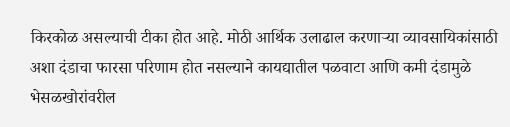किरकोळ असल्याची टीका होत आहे. मोठी आर्थिक उलाढाल करणाऱ्या व्यावसायिकांसाठी अशा दंडाचा फारसा परिणाम होत नसल्याने कायद्यातील पळवाटा आणि कमी दंडामुळे भेसळखोरांवरील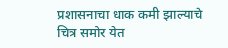प्रशासनाचा धाक कमी झाल्याचे चित्र समोर येत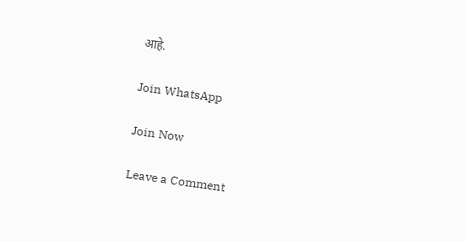आहे.

Join WhatsApp

Join Now

Leave a Comment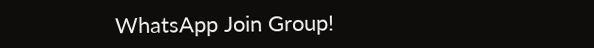WhatsApp Join Group!